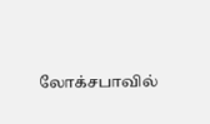லோக்சபாவில்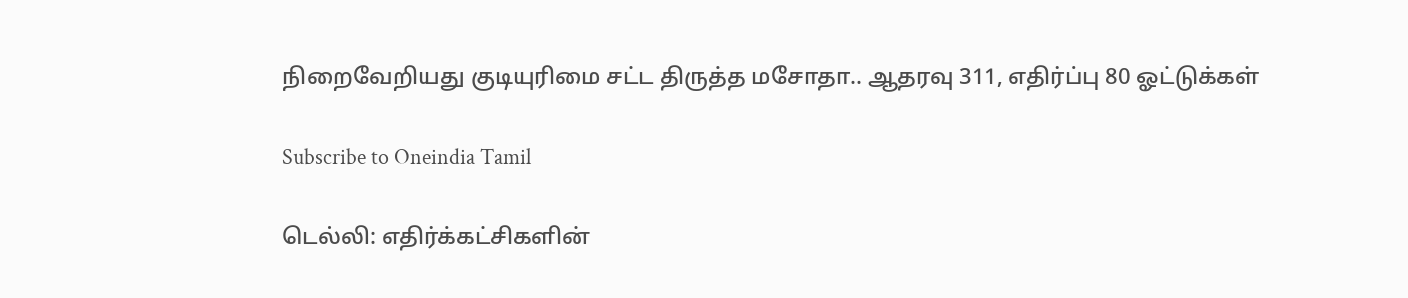நிறைவேறியது குடியுரிமை சட்ட திருத்த மசோதா.. ஆதரவு 311, எதிர்ப்பு 80 ஓட்டுக்கள்

Subscribe to Oneindia Tamil

டெல்லி: எதிர்க்கட்சிகளின்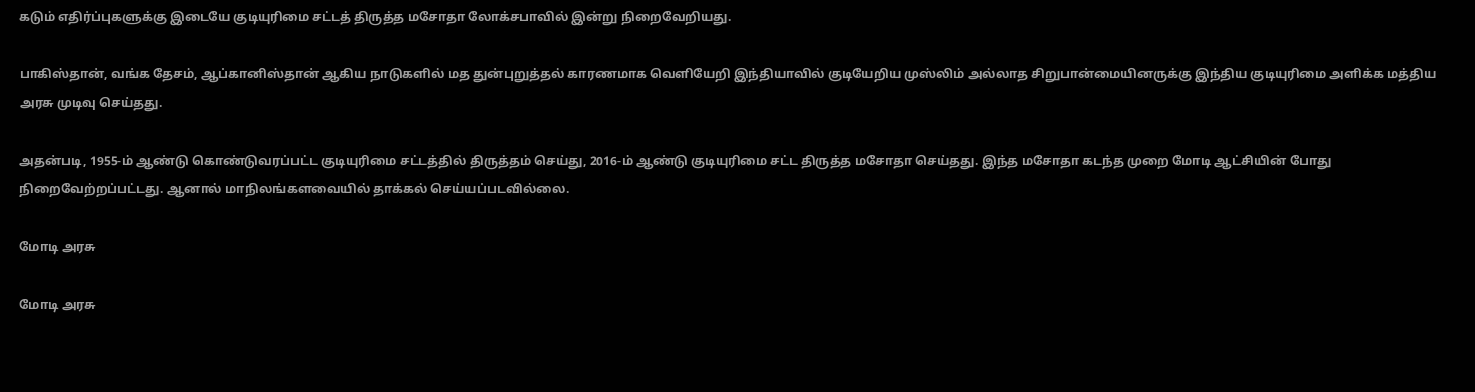கடும் எதிர்ப்புகளுக்கு இடையே குடியுரிமை சட்டத் திருத்த மசோதா லோக்சபாவில் இன்று நிறைவேறியது.

பாகிஸ்தான், வங்க தேசம், ஆப்கானிஸ்தான் ஆகிய நாடுகளில் மத துன்புறுத்தல் காரணமாக வெளியேறி இந்தியாவில் குடியேறிய முஸ்லிம் அல்லாத சிறுபான்மையினருக்கு இந்திய குடியுரிமை அளிக்க மத்திய அரசு முடிவு செய்தது.

அதன்படி, 1955-ம் ஆண்டு கொண்டுவரப்பட்ட குடியுரிமை சட்டத்தில் திருத்தம் செய்து, 2016-ம் ஆண்டு குடியுரிமை சட்ட திருத்த மசோதா செய்தது. இந்த மசோதா கடந்த முறை மோடி ஆட்சியின் போது நிறைவேற்றப்பட்டது. ஆனால் மாநிலங்களவையில் தாக்கல் செய்யப்படவில்லை.

மோடி அரசு

மோடி அரசு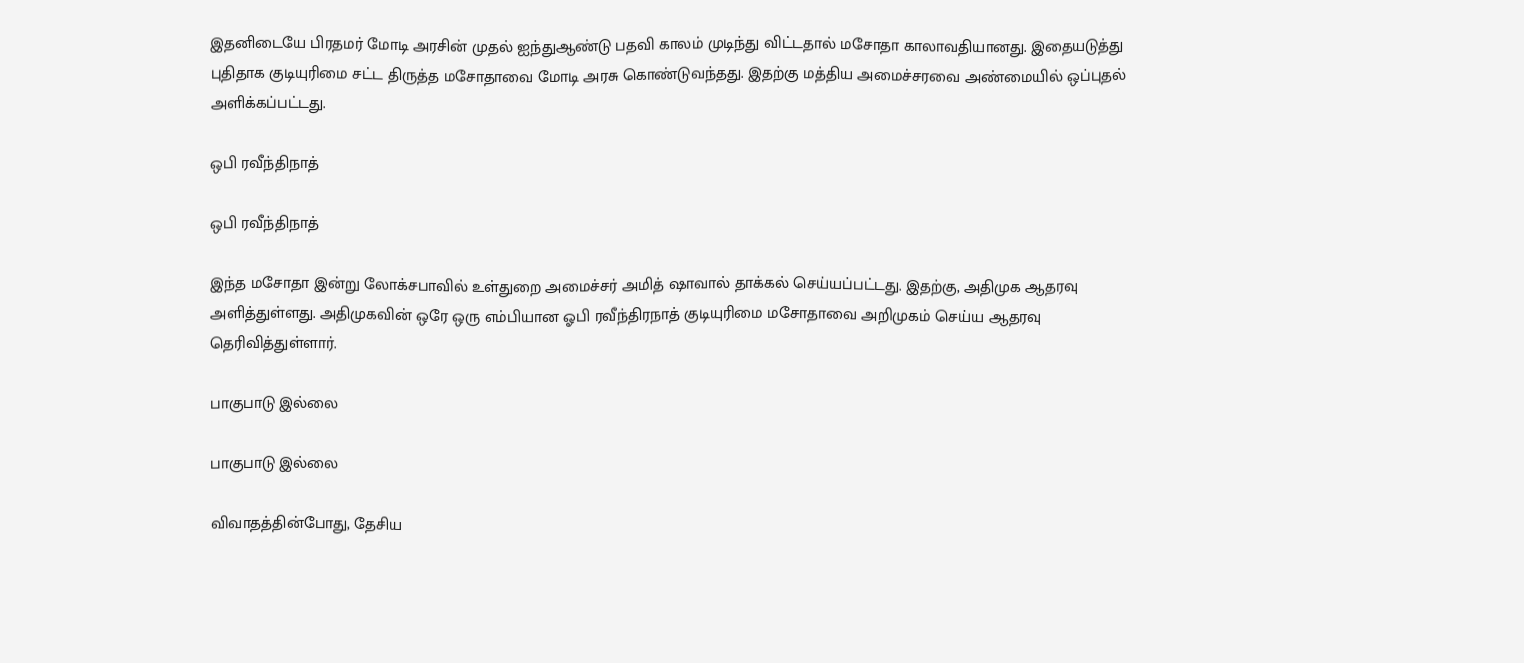இதனிடையே பிரதமர் மோடி அரசின் முதல் ஐந்துஆண்டு பதவி காலம் முடிந்து விட்டதால் மசோதா காலாவதியானது. இதையடுத்து புதிதாக குடியுரிமை சட்ட திருத்த மசோதாவை மோடி அரசு கொண்டுவந்தது. இதற்கு மத்திய அமைச்சரவை அண்மையில் ஒப்புதல் அளிக்கப்பட்டது.

ஒபி ரவீந்திநாத்

ஒபி ரவீந்திநாத்

இந்த மசோதா இன்று லோக்சபாவில் உள்துறை அமைச்சர் அமித் ஷாவால் தாக்கல் செய்யப்பட்டது. இதற்கு, அதிமுக ஆதரவு அளித்துள்ளது. அதிமுகவின் ஒரே ஒரு எம்பியான ஓபி ரவீந்திரநாத் குடியுரிமை மசோதாவை அறிமுகம் செய்ய ஆதரவு தெரிவித்துள்ளார்.

பாகுபாடு இல்லை

பாகுபாடு இல்லை

விவாதத்தின்போது, தேசிய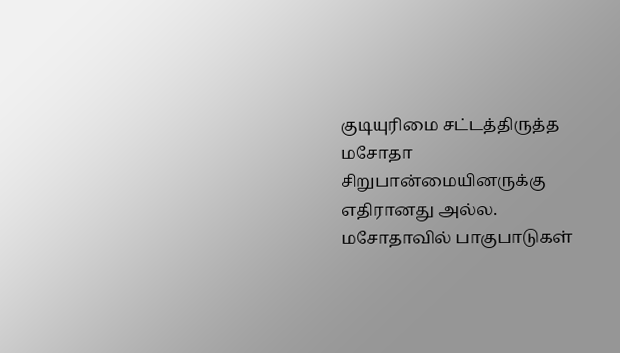குடியுரிமை சட்டத்திருத்த மசோதா சிறுபான்மையினருக்கு எதிரானது அல்ல. மசோதாவில் பாகுபாடுகள்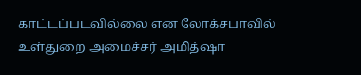காட்டப்படவில்லை என லோக்சபாவில் உள்துறை அமைச்சர் அமித்ஷா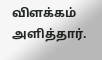விளக்கம் அளித்தார்.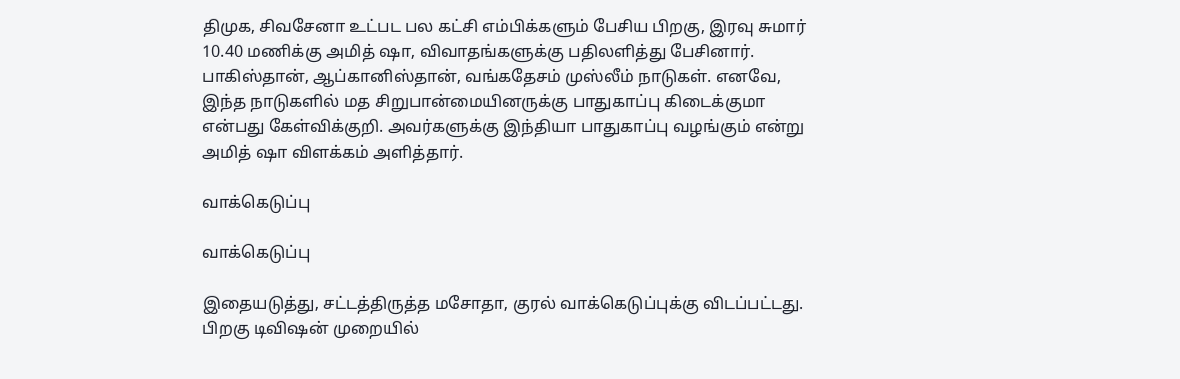திமுக, சிவசேனா உட்பட பல கட்சி எம்பிக்களும் பேசிய பிறகு, இரவு சுமார் 10.40 மணிக்கு அமித் ஷா, விவாதங்களுக்கு பதிலளித்து பேசினார். பாகிஸ்தான், ஆப்கானிஸ்தான், வங்கதேசம் முஸ்லீம் நாடுகள். எனவே, இந்த நாடுகளில் மத சிறுபான்மையினருக்கு பாதுகாப்பு கிடைக்குமா என்பது கேள்விக்குறி. அவர்களுக்கு இந்தியா பாதுகாப்பு வழங்கும் என்று அமித் ஷா விளக்கம் அளித்தார்.

வாக்கெடுப்பு

வாக்கெடுப்பு

இதையடுத்து, சட்டத்திருத்த மசோதா, குரல் வாக்கெடுப்புக்கு விடப்பட்டது. பிறகு டிவிஷன் முறையில்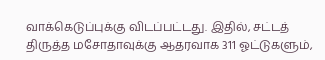வாக்கெடுப்புக்கு விடப்பட்டது. இதில், சட்டத் திருத்த மசோதாவுக்கு ஆதரவாக 311 ஓட்டுகளும்,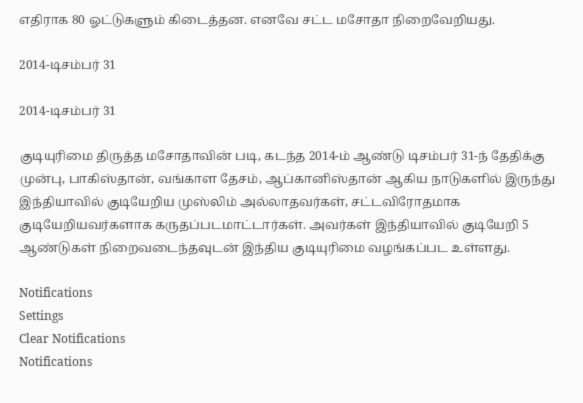எதிராக 80 ஓட்டுகளும் கிடைத்தன. எனவே சட்ட மசோதா நிறைவேறியது.

2014-டிசம்பர் 31

2014-டிசம்பர் 31

குடியுரிமை திருத்த மசோதாவின் படி, கடந்த 2014-ம் ஆண்டு டிசம்பர் 31-ந் தேதிக்கு முன்பு, பாகிஸ்தான், வங்காள தேசம், ஆப்கானிஸ்தான் ஆகிய நாடுகளில் இருந்து இந்தியாவில் குடியேறிய முஸ்லிம் அல்லாதவர்கள், சட்டவிரோதமாக குடியேறியவர்களாக கருதப்படமாட்டார்கள். அவர்கள் இந்தியாவில் குடியேறி 5 ஆண்டுகள் நிறைவடைந்தவுடன் இந்திய குடியுரிமை வழங்கப்பட உள்ளது.

Notifications
Settings
Clear Notifications
Notifications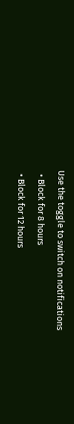Use the toggle to switch on notifications
  • Block for 8 hours
  • Block for 12 hours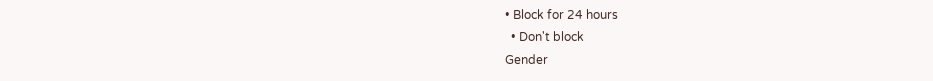• Block for 24 hours
  • Don't block
Gender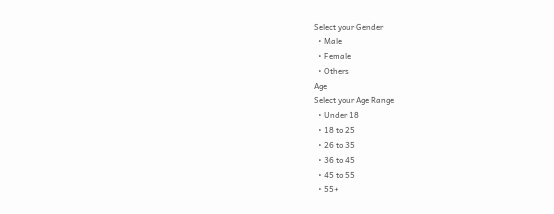Select your Gender
  • Male
  • Female
  • Others
Age
Select your Age Range
  • Under 18
  • 18 to 25
  • 26 to 35
  • 36 to 45
  • 45 to 55
  • 55+